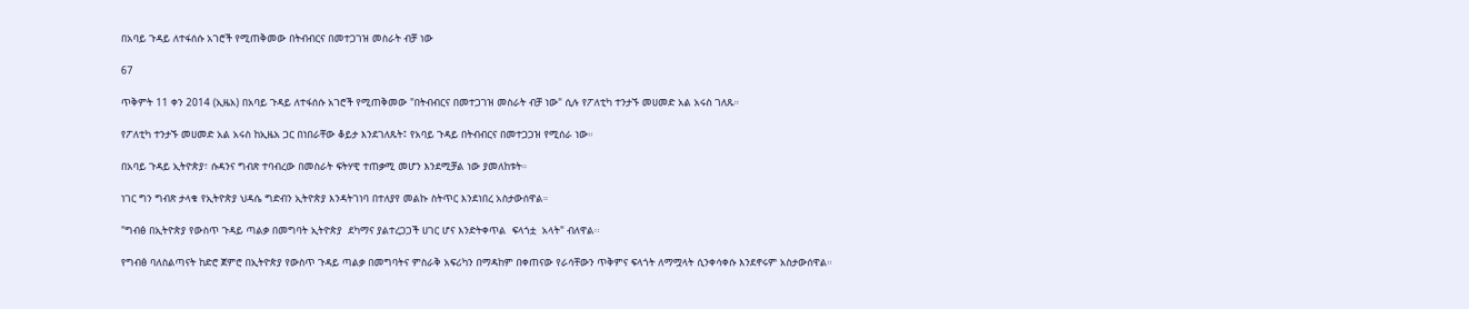በአባይ ጉዳይ ለተፋሰሱ አገሮች የሚጠቅመው በትብብርና በመተጋገዝ መስራት ብቻ ነው

67

ጥቅምት 11 ቀን 2014 (ኢዜአ) በአባይ ጉዳይ ለተፋሰሱ አገሮች የሚጠቅመው "በትብብርና በመተጋገዝ መስራት ብቻ ነው" ሲሉ የፖለቲካ ተንታኙ መሀመድ አል አሩስ ገለጹ።

የፖለቲካ ተንታኙ መሀመድ አል አሩስ ከኢዜአ ጋር በነበራቸው ቆይታ እንደገለጹት፤ የአባይ ጉዳይ በትብብርና በመተጋጋዝ የሚሰራ ነው።

በአባይ ጉዳይ ኢትዮጵያ፣ ሱዳንና ግብጽ ተባብረው በመስራት ፍትሃዊ ተጠቃሚ መሆን እንደሚቻል ነው ያመለከቱት።

ነገር ግን ግብጽ ታላቁ የኢትዮጵያ ህዳሴ ግድብን ኢትዮጵያ እንዳትገነባ በተለያየ መልኩ ስትጥር እንደነበረ አስታውሰዋል።

"ግብፅ በኢትዮጵያ የውስጥ ጉዳይ ጣልቃ በመግባት ኢትዮጵያ  ደካማና ያልተረጋጋች ሀገር ሆና እንድትቀጥል  ፍላጎቷ  አላት" ብለዋል፡፡

የግብፅ ባለስልጣናት ከድሮ ጀምሮ በኢትዮጵያ የውስጥ ጉዳይ ጣልቃ በመግባትና ምስራቅ አፍሪካን በማዳከም በቀጠናው የራሳቸውን ጥቅምና ፍላጎት ለማሟላት ሲንቀሳቀሱ እንደኖሩም አስታውሰዋል።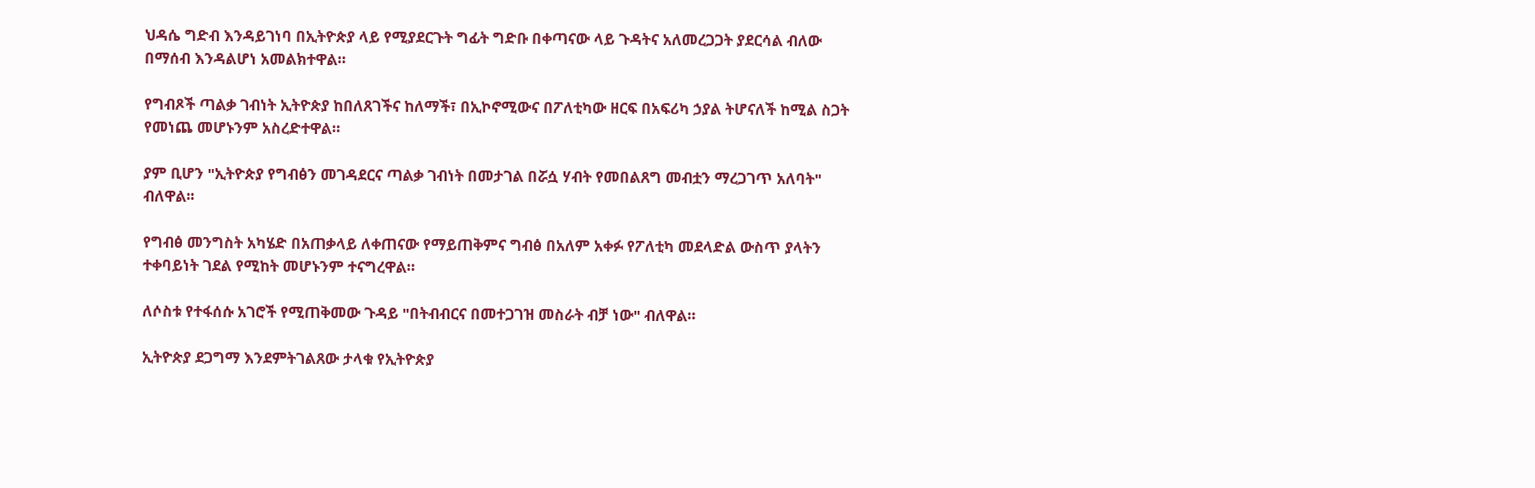ህዳሴ ግድብ እንዳይገነባ በኢትዮጵያ ላይ የሚያደርጉት ግፊት ግድቡ በቀጣናው ላይ ጉዳትና አለመረጋጋት ያደርሳል ብለው በማሰብ እንዳልሆነ አመልክተዋል።

የግብጾች ጣልቃ ገብነት ኢትዮጵያ ከበለጸገችና ከለማች፣ በኢኮኖሚውና በፖለቲካው ዘርፍ በአፍሪካ ኃያል ትሆናለች ከሚል ስጋት የመነጨ መሆኑንም አስረድተዋል።

ያም ቢሆን "ኢትዮጵያ የግብፅን መገዳደርና ጣልቃ ገብነት በመታገል በሯሷ ሃብት የመበልጸግ መብቷን ማረጋገጥ አለባት" ብለዋል፡፡

የግብፅ መንግስት አካሄድ በአጠቃላይ ለቀጠናው የማይጠቅምና ግብፅ በአለም አቀፉ የፖለቲካ መደላድል ውስጥ ያላትን ተቀባይነት ገደል የሚከት መሆኑንም ተናግረዋል።

ለሶስቱ የተፋሰሱ አገሮች የሚጠቅመው ጉዳይ "በትብብርና በመተጋገዝ መስራት ብቻ ነው" ብለዋል።

ኢትዮጵያ ደጋግማ እንደምትገልጸው ታላቁ የኢትዮጵያ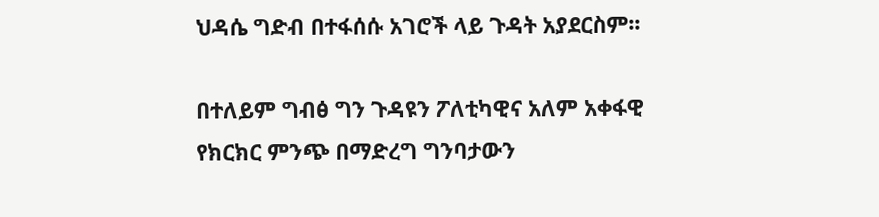ህዳሴ ግድብ በተፋሰሱ አገሮች ላይ ጉዳት አያደርስም፡፡

በተለይም ግብፅ ግን ጉዳዩን ፖለቲካዊና አለም አቀፋዊ የክርክር ምንጭ በማድረግ ግንባታውን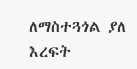ለማስተጓጎል ያለ እረፍት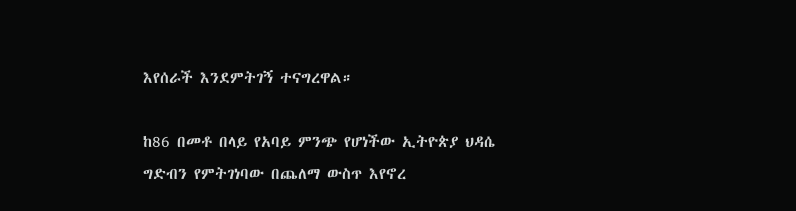እየሰራች እንደምትገኝ ተናግረዋል።

ከ86 በመቶ በላይ የአባይ ምንጭ የሆነችው ኢትዮጵያ ህዳሴ ግድብን የምትገነባው በጨለማ ውስጥ እየኖረ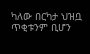ካለው በርካታ ህዝቧ ጥቂቱንም ቢሆን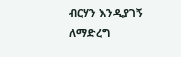ብርሃን እንዲያገኝ ለማድረግ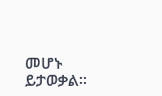መሆኑ ይታወቃል።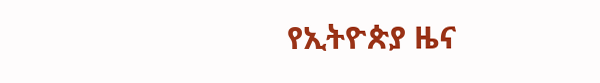የኢትዮጵያ ዜና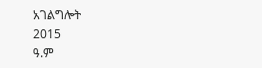አገልግሎት
2015
ዓ.ም